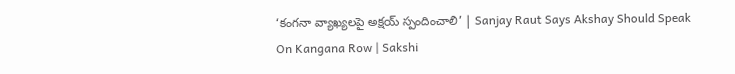‘కంగనా వ్యాఖ్యలపై అక్షయ్‌ స్పందించాలి’ | Sanjay Raut Says Akshay Should Speak On Kangana Row | Sakshi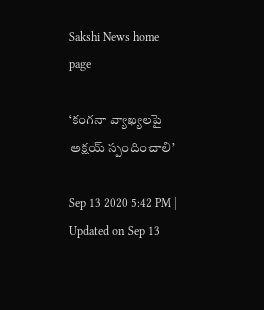Sakshi News home page

‘కంగనా వ్యాఖ్యలపై అక్షయ్‌ స్పందించాలి’

Sep 13 2020 5:42 PM | Updated on Sep 13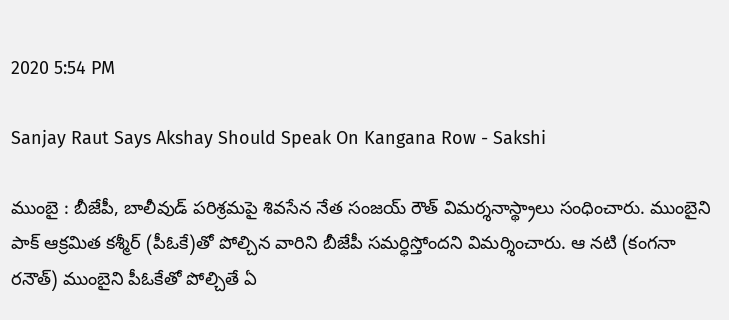2020 5:54 PM

Sanjay Raut Says Akshay Should Speak On Kangana Row - Sakshi

ముంబై : బీజేపీ, బాలీవుడ్‌ పరిశ్రమపై శివసేన నేత సంజయ్‌ రౌత్ విమర్శనాస్థ్రాలు సంధించారు. ముంబైని పాక్‌ ఆక్రమిత కశ్మీర్‌ (పీఓకే)తో పోల్చిన వారిని బీజేపీ సమర్ధిస్తోందని విమర్శించారు. ఆ నటి (కంగనా రనౌత్‌) ముంబైని పీఓకేతో పోల్చితే ఏ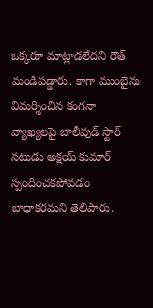ఒక్కరూ మాట్లాడలేదని రౌత్‌ మండిపడ్డారు. కాగా ముంబైను విమర్శించిన కంగనా వ్యాఖ్యలపై బాలీవుడ్‌ స్టార్‌ నటుడు అక్షయ్‌ కుమార్‌ స్పందించకపోవడం బాధాకరమని తెలిపారు.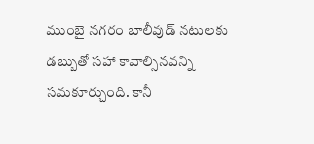ముంబై నగరం బాలీవుడ్‌ నటులకు డబ్బుతో సహా కావాల్సినవన్ని సమకూర్చుంది. కానీ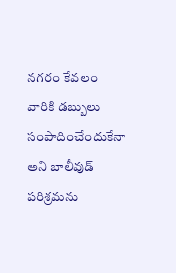నగరం కేవలం వారికి డబ్బులు సంపాదించేందుకేనా అని బాలీవుడ్ పరిశ్రమను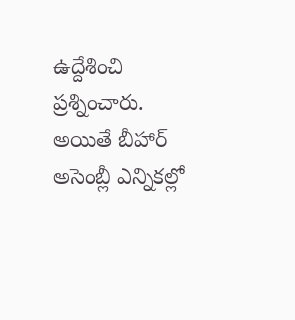ఉద్దేశించి ప్రశ్నించారు. అయితే బీహార్‌ అసెంబ్లీ ఎన్నికల్లో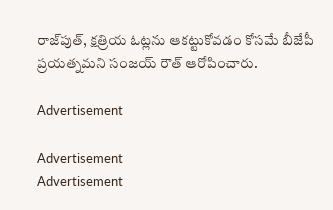రాజ్‌పుత్‌, క్షత్రియ ఓట్లను ఆకట్టుకోవడం కోసమే బీజేపీ ప్రయత్నమని సంజయ్‌ రౌత్‌ ఆరోపించారు.

Advertisement

Advertisement
Advertisement